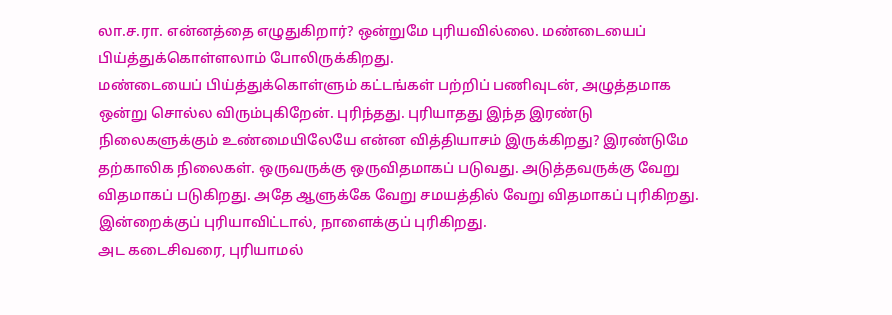லா.ச.ரா. என்னத்தை எழுதுகிறார்? ஒன்றுமே புரியவில்லை. மண்டையைப் பிய்த்துக்கொள்ளலாம் போலிருக்கிறது.
மண்டையைப் பிய்த்துக்கொள்ளும் கட்டங்கள் பற்றிப் பணிவுடன், அழுத்தமாக ஒன்று சொல்ல விரும்புகிறேன். புரிந்தது. புரியாதது இந்த இரண்டு நிலைகளுக்கும் உண்மையிலேயே என்ன வித்தியாசம் இருக்கிறது? இரண்டுமே தற்காலிக நிலைகள். ஒருவருக்கு ஒருவிதமாகப் படுவது. அடுத்தவருக்கு வேறு விதமாகப் படுகிறது. அதே ஆளுக்கே வேறு சமயத்தில் வேறு விதமாகப் புரிகிறது. இன்றைக்குப் புரியாவிட்டால், நாளைக்குப் புரிகிறது.
அட கடைசிவரை, புரியாமல்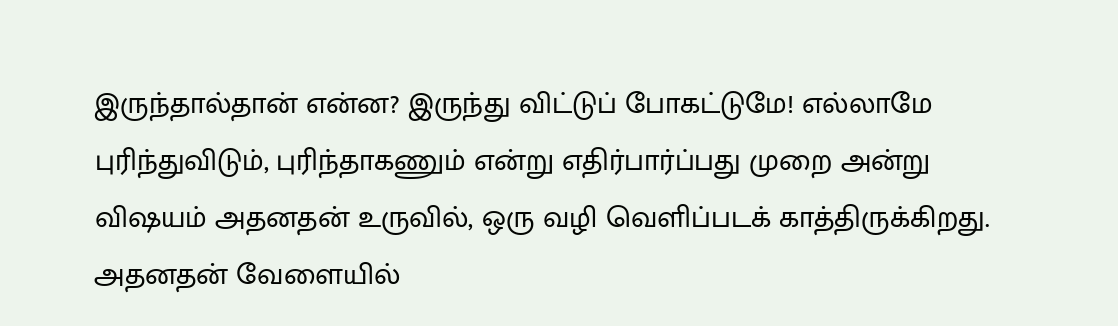இருந்தால்தான் என்ன? இருந்து விட்டுப் போகட்டுமே! எல்லாமே புரிந்துவிடும், புரிந்தாகணும் என்று எதிர்பார்ப்பது முறை அன்று விஷயம் அதனதன் உருவில், ஒரு வழி வெளிப்படக் காத்திருக்கிறது. அதனதன் வேளையில்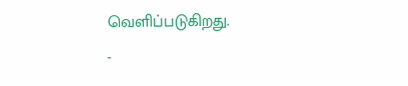வெளிப்படுகிறது.
-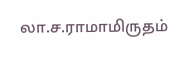லா.ச.ராமாமிருதம்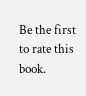Be the first to rate this book.